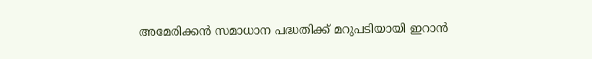അമേരിക്കൻ സമാധാന പദ്ധതിക്ക് മറുപടിയായി ഇറാൻ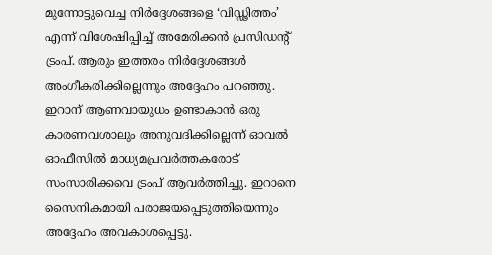മുന്നോട്ടുവെച്ച നിർദ്ദേശങ്ങളെ ‘വിഡ്ഢിത്തം’ എന്ന് വിശേഷിപ്പിച്ച് അമേരിക്കൻ പ്രസിഡൻ്റ് ട്രംപ്. ആരും ഇത്തരം നിർദ്ദേശങ്ങൾ അംഗീകരിക്കില്ലെന്നും അദ്ദേഹം പറഞ്ഞു. ഇറാന് ആണവായുധം ഉണ്ടാകാൻ ഒരു കാരണവശാലും അനുവദിക്കില്ലെന്ന് ഓവൽ ഓഫീസിൽ മാധ്യമപ്രവർത്തകരോട് സംസാരിക്കവെ ട്രംപ് ആവർത്തിച്ചു. ഇറാനെ സൈനികമായി പരാജയപ്പെടുത്തിയെന്നും അദ്ദേഹം അവകാശപ്പെട്ടു.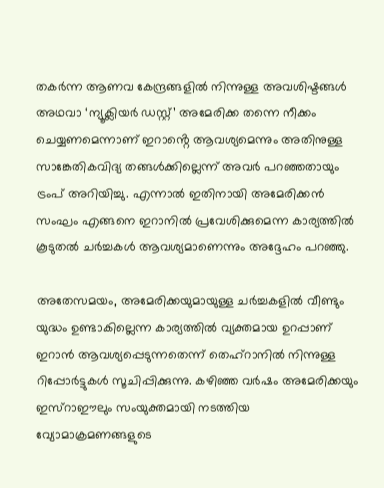തകർന്ന ആണവ കേന്ദ്രങ്ങളിൽ നിന്നുള്ള അവശിഷ്ടങ്ങൾ അഥവാ ‘ന്യൂക്ലിയർ ഡസ്റ്റ്’ അമേരിക്ക തന്നെ നീക്കം ചെയ്യണമെന്നാണ് ഇറാൻ്റെ ആവശ്യമെന്നും അതിനുള്ള സാങ്കേതികവിദ്യ തങ്ങൾക്കില്ലെന്ന് അവർ പറഞ്ഞതായും ട്രംപ് അറിയിച്ചു. എന്നാൽ ഇതിനായി അമേരിക്കൻ സംഘം എങ്ങനെ ഇറാനിൽ പ്രവേശിക്കുമെന്ന കാര്യത്തിൽ കൂടുതൽ ചർച്ചകൾ ആവശ്യമാണെന്നും അദ്ദേഹം പറഞ്ഞു.

അതേസമയം, അമേരിക്കയുമായുള്ള ചർച്ചകളിൽ വീണ്ടും യുദ്ധം ഉണ്ടാകില്ലെന്ന കാര്യത്തിൽ വ്യക്തമായ ഉറപ്പാണ് ഇറാൻ ആവശ്യപ്പെടുന്നതെന്ന് തെഹ്‌റാനിൽ നിന്നുള്ള റിപ്പോർട്ടുകൾ സൂചിപ്പിക്കുന്നു. കഴിഞ്ഞ വർഷം അമേരിക്കയും ഇസ്റാഈലും സംയുക്തമായി നടത്തിയ വ്യോമാക്രമണങ്ങളുടെ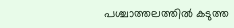പശ്ചാത്തലത്തിൽ കടുത്ത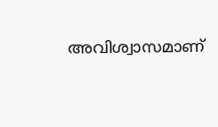അവിശ്വാസമാണ്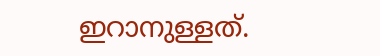ഇറാനുള്ളത്.